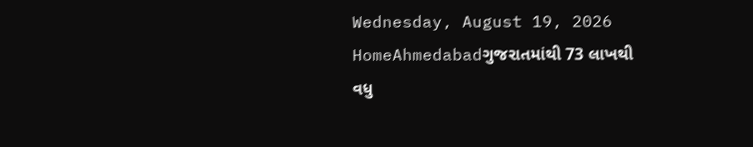Wednesday, August 19, 2026
HomeAhmedabadગુજરાતમાંથી 73 લાખથી વધુ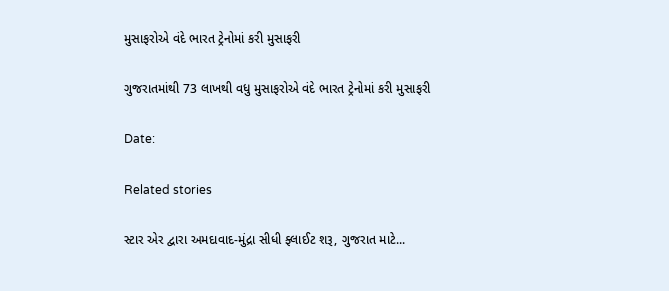મુસાફરોએ વંદે ભારત ટ્રેનોમાં કરી મુસાફરી

ગુજરાતમાંથી 73 લાખથી વધુ મુસાફરોએ વંદે ભારત ટ્રેનોમાં કરી મુસાફરી

Date:

Related stories

સ્ટાર એર દ્વારા અમદાવાદ-મુંદ્રા સીધી ફ્લાઈટ શરૂ, ગુજરાત માટે...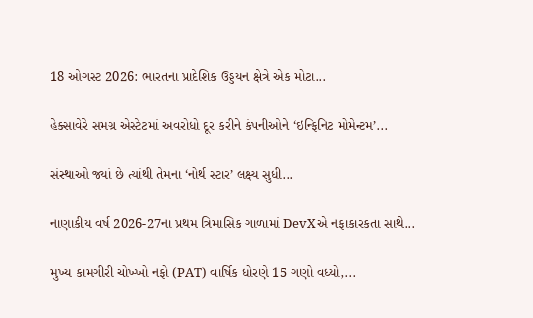18 ઓગસ્ટ 2026: ભારતના પ્રાદેશિક ઉડ્ડયન ક્ષેત્રે એક મોટા...

હેક્સાવેરે સમગ્ર એસ્ટેટમાં અવરોધો દૂર કરીને કંપનીઓને ‘ઇન્ફિનિટ મોમેન્ટમ’...

સંસ્થાઓ જ્યાં છે ત્યાંથી તેમના ‘નોર્થ સ્ટાર’ લક્ષ્ય સુધી...

નાણાકીય વર્ષ 2026-27ના પ્રથમ ત્રિમાસિક ગાળામાં DevXએ નફાકારકતા સાથે...

મુખ્ય કામગીરી ચોખ્ખો નફો (PAT) વાર્ષિક ધોરણે 15 ગણો વધ્યો,...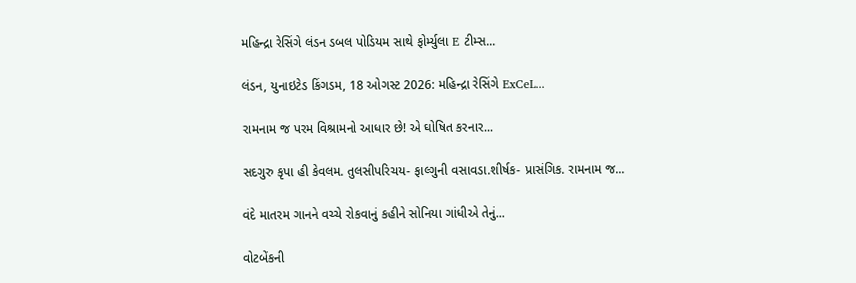મહિન્દ્રા રેસિંગે લંડન ડબલ પોડિયમ સાથે ફોર્મ્યુલા E ટીમ્સ...

લંડન, યુનાઇટેડ કિંગડમ, 18 ઓગસ્ટ 2026: મહિન્દ્રા રેસિંગે ExCeL...

રામનામ જ પરમ વિશ્રામનો આધાર છે! એ ઘોષિત કરનાર...

સદગુરુ કૃપા હી કેવલમ. તુલસીપરિચય- ફાલ્ગુની વસાવડા.શીર્ષક- પ્રાસંગિક. રામનામ જ...

વંદે માતરમ ગાનને વચ્ચે રોકવાનું કહીને સોનિયા ગાંધીએ તેનું...

વોટબેંકની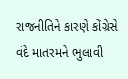રાજનીતિને કારણે કોંગ્રેસે વંદે માતરમને ભુલાવી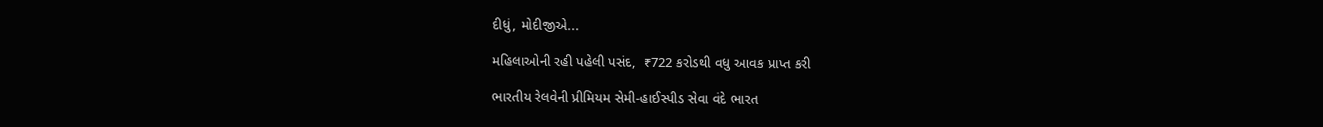દીધું, મોદીજીએ...

મહિલાઓની રહી પહેલી પસંદ,  ₹722 કરોડથી વધુ આવક પ્રાપ્ત કરી

ભારતીય રેલવેની પ્રીમિયમ સેમી-હાઈસ્પીડ સેવા વંદે ભારત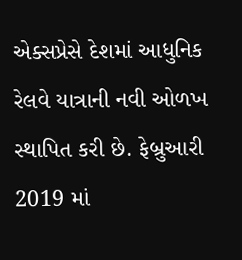એક્સપ્રેસે દેશમાં આધુનિક રેલવે યાત્રાની નવી ઓળખ સ્થાપિત કરી છે. ફેબ્રુઆરી 2019 માં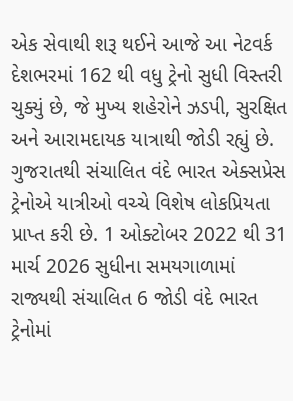એક સેવાથી શરૂ થઈને આજે આ નેટવર્ક દેશભરમાં 162 થી વધુ ટ્રેનો સુધી વિસ્તરી ચુક્યું છે, જે મુખ્ય શહેરોને ઝડપી, સુરક્ષિત અને આરામદાયક યાત્રાથી જોડી રહ્યું છે.
ગુજરાતથી સંચાલિત વંદે ભારત એક્સપ્રેસ ટ્રેનોએ યાત્રીઓ વચ્ચે વિશેષ લોકપ્રિયતા પ્રાપ્ત કરી છે. 1 ઓક્ટોબર 2022 થી 31 માર્ચ 2026 સુધીના સમયગાળામાં રાજ્યથી સંચાલિત 6 જોડી વંદે ભારત ટ્રેનોમાં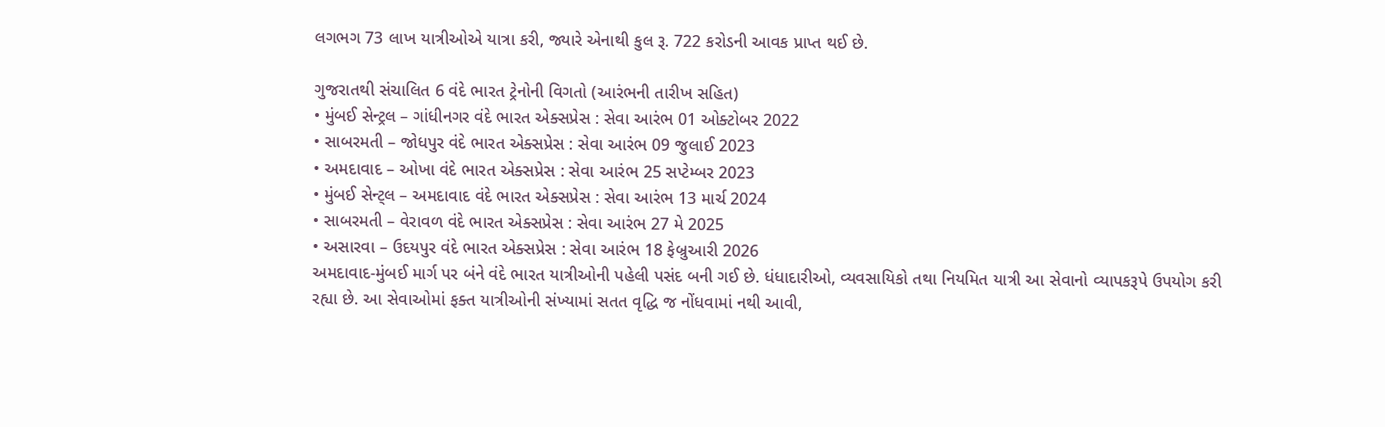લગભગ 73 લાખ યાત્રીઓએ યાત્રા કરી, જ્યારે એનાથી કુલ રૂ. 722 કરોડની આવક પ્રાપ્ત થઈ છે.

ગુજરાતથી સંચાલિત 6 વંદે ભારત ટ્રેનોની વિગતો (આરંભની તારીખ સહિત)
• મુંબઈ સેન્ટ્રલ – ગાંધીનગર વંદે ભારત એક્સપ્રેસ : સેવા આરંભ 01 ઓક્ટોબર 2022
• સાબરમતી – જોધપુર વંદે ભારત એક્સપ્રેસ : સેવા આરંભ 09 જુલાઈ 2023
• અમદાવાદ – ઓખા વંદે ભારત એક્સપ્રેસ : સેવા આરંભ 25 સપ્ટેમ્બર 2023
• મુંબઈ સેન્ટ્લ – અમદાવાદ વંદે ભારત એક્સપ્રેસ : સેવા આરંભ 13 માર્ચ 2024
• સાબરમતી – વેરાવળ વંદે ભારત એક્સપ્રેસ : સેવા આરંભ 27 મે 2025
• અસારવા – ઉદયપુર વંદે ભારત એક્સપ્રેસ : સેવા આરંભ 18 ફેબ્રુઆરી 2026
અમદાવાદ-મુંબઈ માર્ગ પર બંને વંદે ભારત યાત્રીઓની પહેલી પસંદ બની ગઈ છે. ધંધાદારીઓ, વ્યવસાયિકો તથા નિયમિત યાત્રી આ સેવાનો વ્યાપકરૂપે ઉપયોગ કરી રહ્યા છે. આ સેવાઓમાં ફક્ત યાત્રીઓની સંખ્યામાં સતત વૃદ્ધિ જ નોંધવામાં નથી આવી,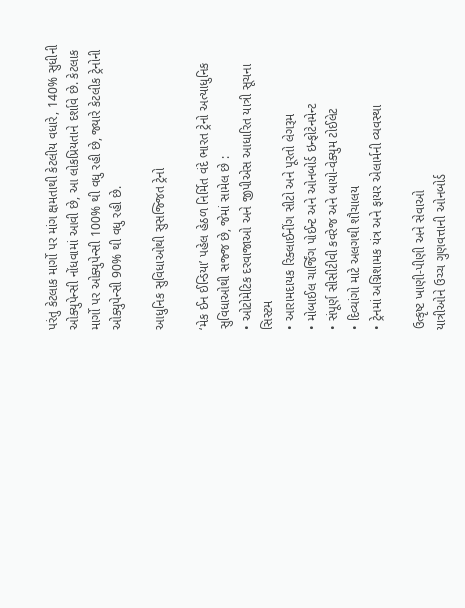પરંતુ કેટલાક માર્ગો પર માંગ ક્ષમતાથી કેટલીય વધારે, 140% સુધીની ઓક્યુપેન્સી નોંધવામાં આવી છે, આ લોકપ્રિયતાને દર્શાવે છે. કેટલાક માર્ગો પર ઓક્યુપેન્સી 100% થી વધુ રહી છે, જ્યારે કેટલીક ટ્રેનોની ઓક્યુપેન્સી 90% થી વધુ રહી છે.

આધુનિક સુવિધાઓથી સુસજ્જિત ટ્રેનો

‘મેક ઈન ઈન્ડિયા’ પહેલ હેઠળ નિર્મિત વંદે ભારત ટ્રેનો અત્યાધુનિક સુવિધાઓથી સજ્જ છે, જેમાં સામેલ છે :
• ઓટોમેટિક દરવાજાઓ અને જીપીએસ આધારિત યાત્રી સૂચના સિસ્ટમ
• આરામદાયક રિક્લાઈનીંગ સીટો અને પૂરતો લેગરૂમ
• મોબાઈલ ચાર્જિંગ પોઈન્ટ અને ઓનબોર્ડ ઇન્ફોટેનમેન્ટ
• સંપૂર્ણ સીસીટીવી કવરેજ અને બાયો-વેક્યુમ ટોઈલેટ
• દિવ્યાંગો માટે અલગથી શૌચાલય
• ટ્રેનમાં અગ્નિશામક યંત્ર અને ફાયર એલાર્મની વ્યવસ્થા

ઉત્કૃષ્ટ ખાણી-પીણી અને સેવાઓ
યાત્રીઓને ઉચ્ચ ગુણવત્તાની ઓનબોર્ડ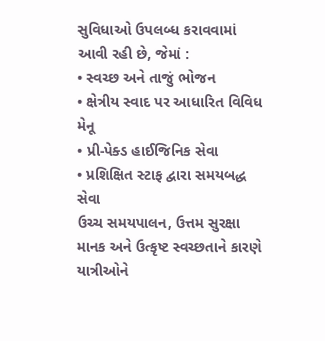સુવિધાઓ ઉપલબ્ધ કરાવવામાં આવી રહી છે, જેમાં :
• સ્વચ્છ અને તાજું ભોજન
• ક્ષેત્રીય સ્વાદ પર આધારિત વિવિધ મેનૂ
• પ્રી-પેક્ડ હાઈજિનિક સેવા
• પ્રશિક્ષિત સ્ટાફ દ્વારા સમયબદ્ધ સેવા
ઉચ્ચ સમયપાલન, ઉત્તમ સુરક્ષા માનક અને ઉત્કૃષ્ટ સ્વચ્છતાને કારણે યાત્રીઓને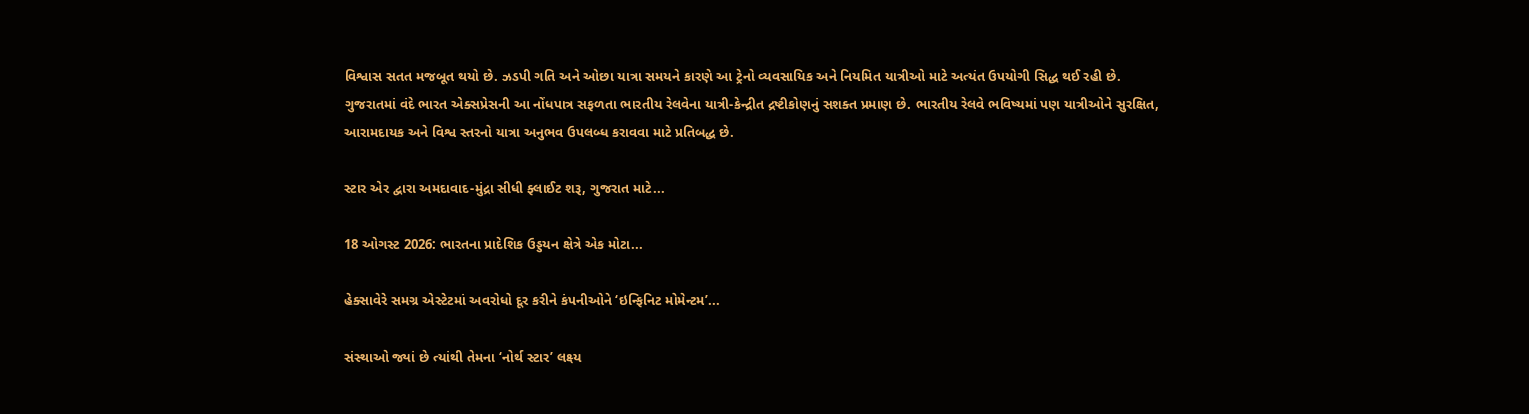વિશ્વાસ સતત મજબૂત થયો છે. ઝડપી ગતિ અને ઓછા યાત્રા સમયને કારણે આ ટ્રેનો વ્યવસાયિક અને નિયમિત યાત્રીઓ માટે અત્યંત ઉપયોગી સિદ્ધ થઈ રહી છે.
ગુજરાતમાં વંદે ભારત એક્સપ્રેસની આ નોંધપાત્ર સફળતા ભારતીય રેલવેના યાત્રી-કેન્દ્રીત દ્રષ્ટીકોણનું સશક્ત પ્રમાણ છે. ભારતીય રેલવે ભવિષ્યમાં પણ યાત્રીઓને સુરક્ષિત, આરામદાયક અને વિશ્વ સ્તરનો યાત્રા અનુભવ ઉપલબ્ધ કરાવવા માટે પ્રતિબદ્ધ છે.

સ્ટાર એર દ્વારા અમદાવાદ-મુંદ્રા સીધી ફ્લાઈટ શરૂ, ગુજરાત માટે...

18 ઓગસ્ટ 2026: ભારતના પ્રાદેશિક ઉડ્ડયન ક્ષેત્રે એક મોટા...

હેક્સાવેરે સમગ્ર એસ્ટેટમાં અવરોધો દૂર કરીને કંપનીઓને ‘ઇન્ફિનિટ મોમેન્ટમ’...

સંસ્થાઓ જ્યાં છે ત્યાંથી તેમના ‘નોર્થ સ્ટાર’ લક્ષ્ય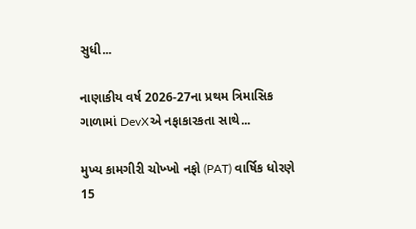સુધી...

નાણાકીય વર્ષ 2026-27ના પ્રથમ ત્રિમાસિક ગાળામાં DevXએ નફાકારકતા સાથે...

મુખ્ય કામગીરી ચોખ્ખો નફો (PAT) વાર્ષિક ધોરણે 15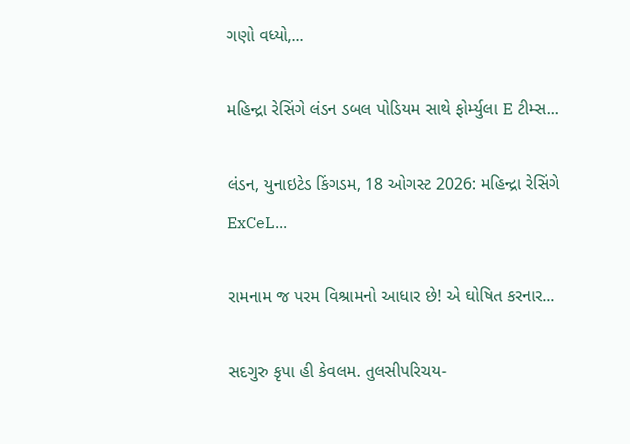ગણો વધ્યો,...

મહિન્દ્રા રેસિંગે લંડન ડબલ પોડિયમ સાથે ફોર્મ્યુલા E ટીમ્સ...

લંડન, યુનાઇટેડ કિંગડમ, 18 ઓગસ્ટ 2026: મહિન્દ્રા રેસિંગે ExCeL...

રામનામ જ પરમ વિશ્રામનો આધાર છે! એ ઘોષિત કરનાર...

સદગુરુ કૃપા હી કેવલમ. તુલસીપરિચય-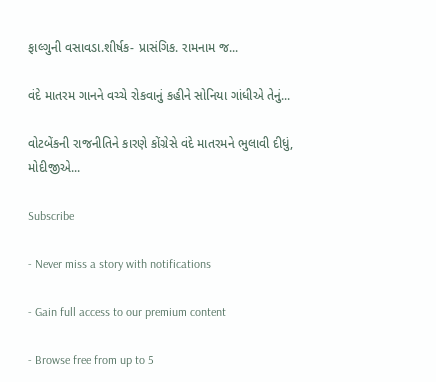ફાલ્ગુની વસાવડા.શીર્ષક- પ્રાસંગિક. રામનામ જ...

વંદે માતરમ ગાનને વચ્ચે રોકવાનું કહીને સોનિયા ગાંધીએ તેનું...

વોટબેંકની રાજનીતિને કારણે કોંગ્રેસે વંદે માતરમને ભુલાવી દીધું, મોદીજીએ...

Subscribe

- Never miss a story with notifications

- Gain full access to our premium content

- Browse free from up to 5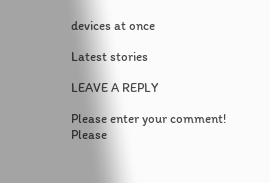devices at once

Latest stories

LEAVE A REPLY

Please enter your comment!
Please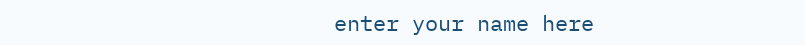enter your name here